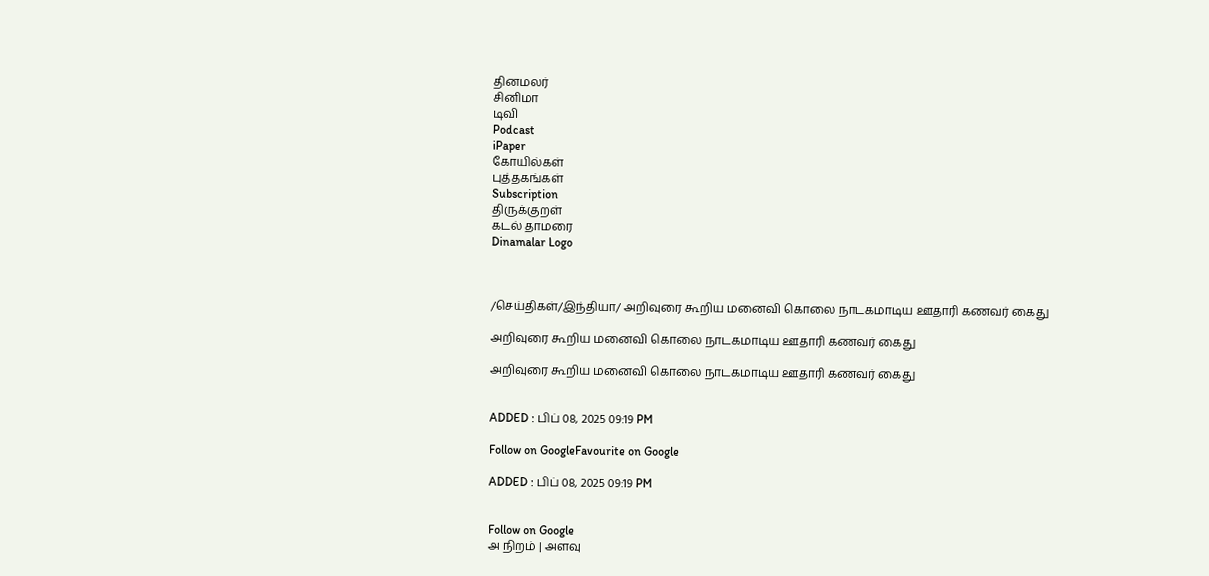தினமலர்
சினிமா
டிவி
Podcast
iPaper
கோயில்கள்
புத்தகங்கள்
Subscription
திருக்குறள்
கடல் தாமரை
Dinamalar Logo



/செய்திகள்/இந்தியா/ அறிவுரை கூறிய மனைவி கொலை நாடகமாடிய ஊதாரி கணவர் கைது

அறிவுரை கூறிய மனைவி கொலை நாடகமாடிய ஊதாரி கணவர் கைது

அறிவுரை கூறிய மனைவி கொலை நாடகமாடிய ஊதாரி கணவர் கைது


ADDED : பிப் 08, 2025 09:19 PM

Follow on GoogleFavourite on Google

ADDED : பிப் 08, 2025 09:19 PM


Follow on Google
அ நிறம் | அளவு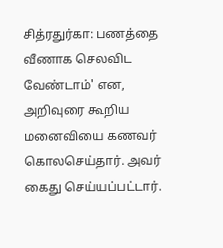சித்ரதுர்கா: பணத்தை வீணாக செலவிட வேண்டாம்' என, அறிவுரை கூறிய மனைவியை கணவர் கொலசெய்தார். அவர் கைது செய்யப்பட்டார்.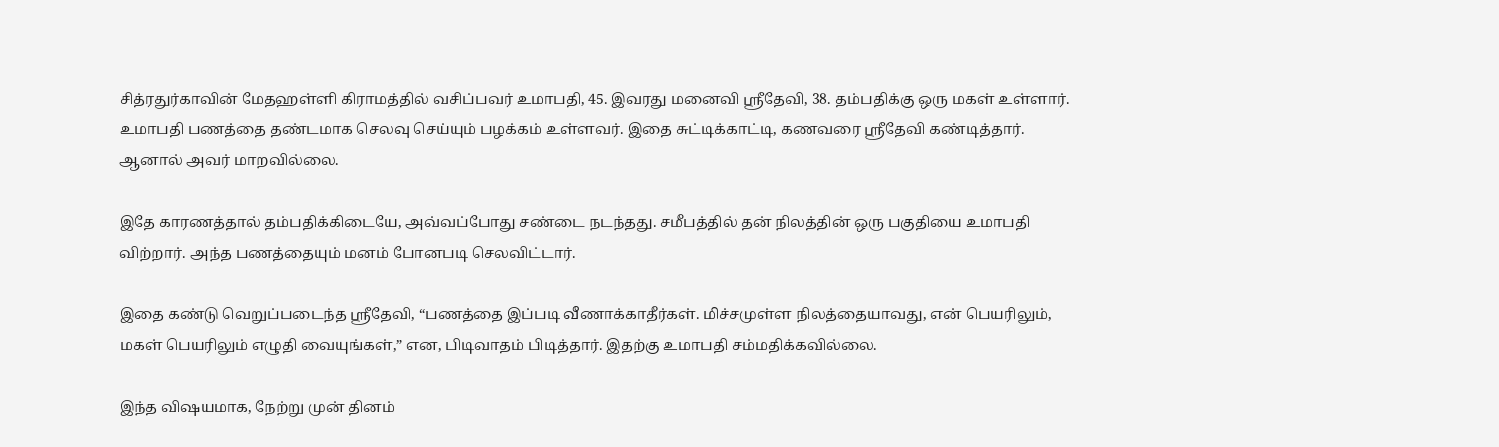சித்ரதுர்காவின் மேதஹள்ளி கிராமத்தில் வசிப்பவர் உமாபதி, 45. இவரது மனைவி ஸ்ரீதேவி, 38. தம்பதிக்கு ஒரு மகள் உள்ளார். உமாபதி பணத்தை தண்டமாக செலவு செய்யும் பழக்கம் உள்ளவர். இதை சுட்டிக்காட்டி, கணவரை ஸ்ரீதேவி கண்டித்தார். ஆனால் அவர் மாறவில்லை.

இதே காரணத்தால் தம்பதிக்கிடையே, அவ்வப்போது சண்டை நடந்தது. சமீபத்தில் தன் நிலத்தின் ஒரு பகுதியை உமாபதி விற்றார். அந்த பணத்தையும் மனம் போனபடி செலவிட்டார்.

இதை கண்டு வெறுப்படைந்த ஸ்ரீதேவி, “பணத்தை இப்படி வீணாக்காதீர்கள். மிச்சமுள்ள நிலத்தையாவது, என் பெயரிலும், மகள் பெயரிலும் எழுதி வையுங்கள்,” என, பிடிவாதம் பிடித்தார். இதற்கு உமாபதி சம்மதிக்கவில்லை.

இந்த விஷயமாக, நேற்று முன் தினம்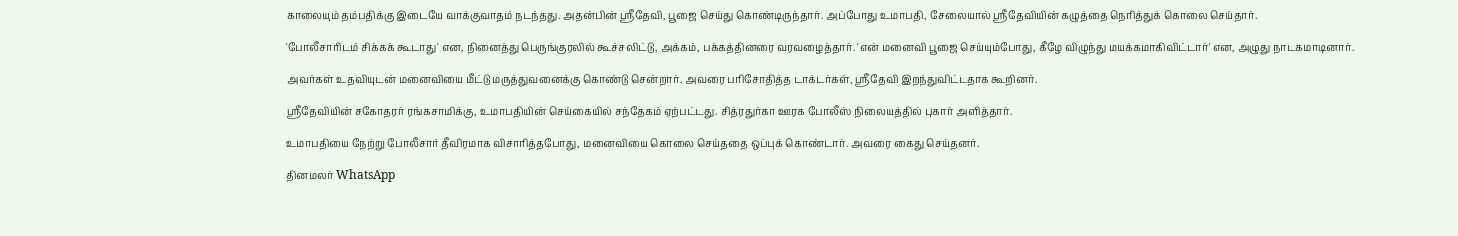காலையும் தம்பதிக்கு இடையே வாக்குவாதம் நடந்தது. அதன்பின் ஸ்ரீதேவி, பூஜை செய்து கொண்டிருந்தார். அப்போது உமாபதி, சேலையால் ஸ்ரீதேவியின் கழுத்தை நெரித்துக் கொலை செய்தார்.

'போலீசாரிடம் சிக்கக் கூடாது' என, நினைத்து பெருங்குரலில் கூச்சலிட்டு, அக்கம், பக்கத்தினரை வரவழைத்தார். 'என் மனைவி பூஜை செய்யும்போது, கீழே விழுந்து மயக்கமாகிவிட்டார்' என, அழுது நாடகமாடினார்.

அவர்கள் உதவியுடன் மனைவியை மீட்டு மருத்துவனைக்கு கொண்டு சென்றார். அவரை பரிசோதித்த டாக்டர்கள், ஸ்ரீதேவி இறந்துவிட்டதாக கூறினர்.

ஸ்ரீதேவியின் சகோதரர் ரங்கசாமிக்கு, உமாபதியின் செய்கையில் சந்தேகம் ஏற்பட்டது. சித்ரதுர்கா ஊரக போலீஸ் நிலையத்தில் புகார் அளித்தார்.

உமாபதியை நேற்று போலீசார் தீவிரமாக விசாரித்தபோது, மனைவியை கொலை செய்ததை ஒப்புக் கொண்டார். அவரை கைது செய்தனர்.

தினமலர் WhatsApp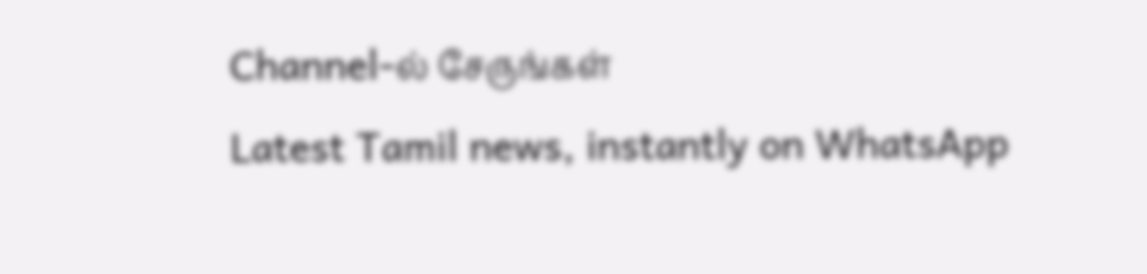Channel-ல் சேருங்கள்
Latest Tamil news, instantly on WhatsApp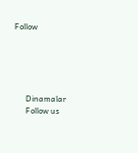Follow





      Dinamalar
      Follow us